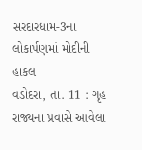સરદારધામ-3ના લોકાર્પણમાં મોદીની હાકલ
વડોદરા, તા. 11 : ગૃહ
રાજ્યના પ્રવાસે આવેલા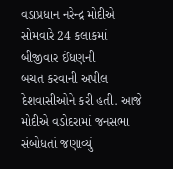વડાપ્રધાન નરેન્દ્ર મોદીએ સોમવારે 24 કલાકમાં બીજીવાર ઈંધણની
બચત કરવાની અપીલ દેશવાસીઓને કરી હતી. આજે મોદીએ વડોદરામાં જનસભા સંબોધતાં જણાવ્યું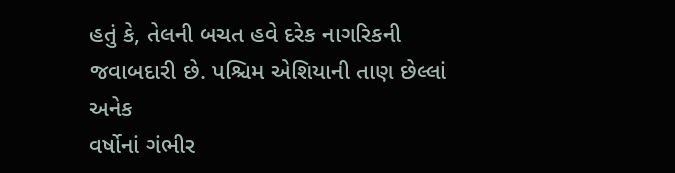હતું કે, તેલની બચત હવે દરેક નાગરિકની જવાબદારી છે. પશ્ચિમ એશિયાની તાણ છેલ્લાં અનેક
વર્ષોનાં ગંભીર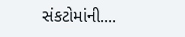સંકટોમાંની....